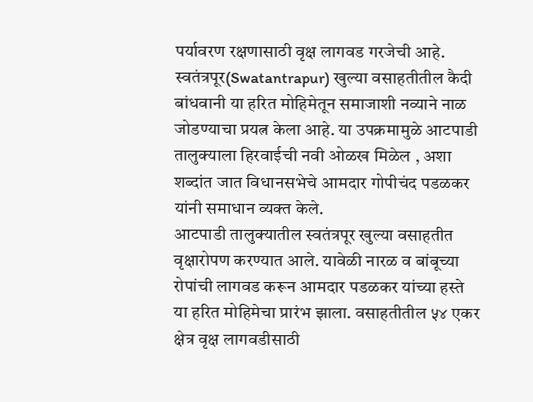पर्यावरण रक्षणासाठी वृक्ष लागवड गरजेची आहे. स्वतंत्रपूर(Swatantrapur) खुल्या वसाहतीतील कैदी बांधवानी या हरित मोहिमेतून समाजाशी नव्याने नाळ जोडण्याचा प्रयत्न केला आहे. या उपक्रमामुळे आटपाडी तालुक्याला हिरवाईची नवी ओळख मिळेल , अशा शब्दांत जात विधानसभेचे आमदार गोपीचंद पडळकर यांनी समाधान व्यक्त केले.
आटपाडी तालुक्यातील स्वतंत्रपूर खुल्या वसाहतीत वृक्षारोपण करण्यात आले. यावेळी नारळ व बांबूच्या रोपांची लागवड करून आमदार पडळकर यांच्या हस्ते या हरित मोहिमेचा प्रारंभ झाला. वसाहतीतील ५४ एकर क्षेत्र वृक्ष लागवडीसाठी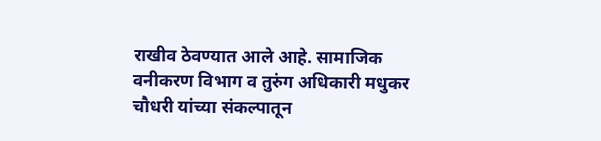राखीव ठेवण्यात आले आहे. सामाजिक वनीकरण विभाग व तुरुंग अधिकारी मधुकर चौधरी यांच्या संकल्पातून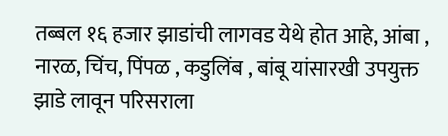तब्बल १६ हजार झाडांची लागवड येथे होत आहे, आंबा , नारळ, चिंच, पिंपळ , कडुलिंब , बांबू यांसारखी उपयुक्त झाडे लावून परिसराला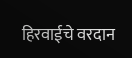हिरवाईचे वरदान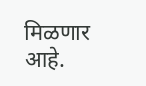मिळणार आहे.